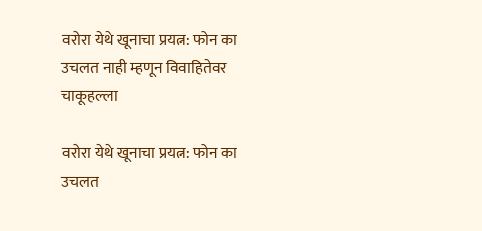वरोरा येथे खूनाचा प्रयत्न: फोन का उचलत नाही म्हणून विवाहितेवर चाकूहल्ला

वरोरा येथे खूनाचा प्रयत्न: फोन का उचलत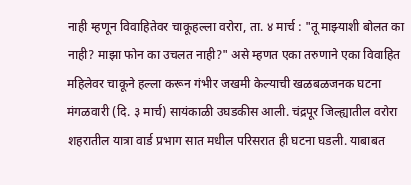नाही म्हणून विवाहितेवर चाकूहल्ला वरोरा, ता. ४ मार्च : "तू माझ्याशी बोलत का नाही? माझा फोन का उचलत नाही?" असे म्हणत एका तरुणाने एका विवाहित महिलेवर चाकूने हल्ला करून गंभीर जखमी केल्याची खळबळजनक घटना मंगळवारी (दि. ३ मार्च) सायंकाळी उघडकीस आली. चंद्रपूर जिल्ह्यातील वरोरा शहरातील यात्रा वार्ड प्रभाग सात मधील परिसरात ही घटना घडली. याबाबत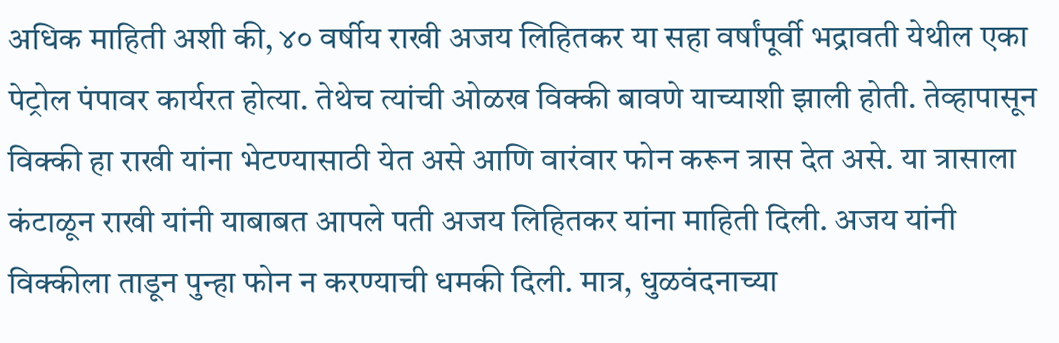अधिक माहिती अशी की, ४० वर्षीय राखी अजय लिहितकर या सहा वर्षांपूर्वी भद्रावती येथील एका पेट्रोल पंपावर कार्यरत होत्या. तेथेच त्यांची ओळख विक्की बावणे याच्याशी झाली होती. तेव्हापासून विक्की हा राखी यांना भेटण्यासाठी येत असे आणि वारंवार फोन करून त्रास देत असे. या त्रासाला कंटाळून राखी यांनी याबाबत आपले पती अजय लिहितकर यांना माहिती दिली. अजय यांनी विक्कीला ताडून पुन्हा फोन न करण्याची धमकी दिली. मात्र, धुळवंदनाच्या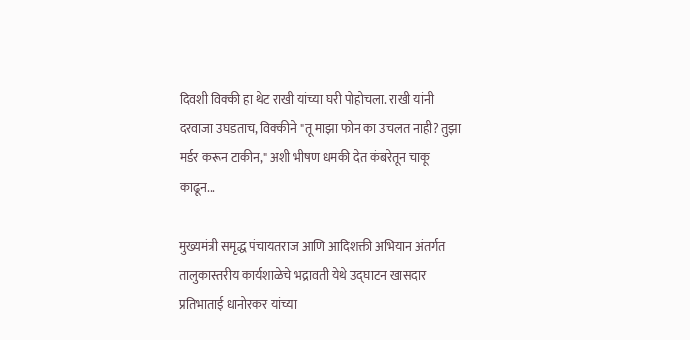दिवशी विक्की हा थेट राखी यांच्या घरी पोहोचला. राखी यांनी दरवाजा उघडताच, विक्कीने "तू माझा फोन का उचलत नाही? तुझा मर्डर करून टाकीन," अशी भीषण धमकी देत कंबरेतून चाकू काढून...

मुख्यमंत्री समृद्ध पंचायतराज आणि आदिशक्ती अभियान अंतर्गत तालुकास्तरीय कार्यशाळेचे भद्रावती येथे उद्घाटन खासदार प्रतिभाताई धानोरकर यांच्या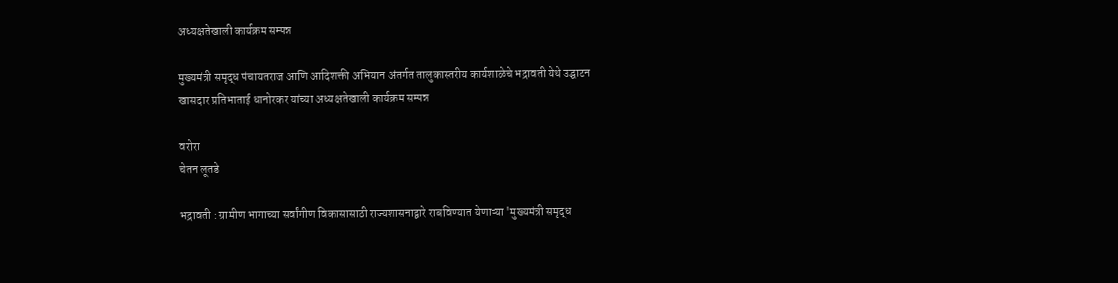अध्यक्षतेखाली कार्यक्रम सम्पन्न

मुख्यमंत्री समृद्ध पंचायतराज आणि आदिशक्ती अभियान अंतर्गत तालुकास्तरीय कार्यशाळेचे भद्रावती येथे उद्घाटन
खासदार प्रतिभाताई धानोरकर यांच्या अध्यक्षतेखाली कार्यक्रम सम्पन्न

वरोरा
चेतन लूतडे

भद्रावती : ग्रामीण भागाच्या सर्वांगीण विकासासाठी राज्यशासनाद्वारे राबविण्यात येणाऱ्या 'मुख्यमंत्री समृद्ध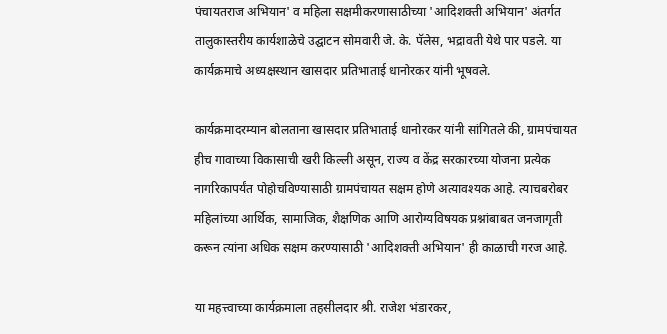पंचायतराज अभियान' व महिला सक्षमीकरणासाठीच्या 'आदिशक्ती अभियान' अंतर्गत तालुकास्तरीय कार्यशाळेचे उद्घाटन सोमवारी जे. के. पॅलेस, भद्रावती येथे पार पडले. या कार्यक्रमाचे अध्यक्षस्थान खासदार प्रतिभाताई धानोरकर यांनी भूषवले.

कार्यक्रमादरम्यान बोलताना खासदार प्रतिभाताई धानोरकर यांनी सांगितले की, ग्रामपंचायत हीच गावाच्या विकासाची खरी किल्ली असून, राज्य व केंद्र सरकारच्या योजना प्रत्येक नागरिकापर्यंत पोहोचविण्यासाठी ग्रामपंचायत सक्षम होणे अत्यावश्यक आहे. त्याचबरोबर महिलांच्या आर्थिक, सामाजिक, शैक्षणिक आणि आरोग्यविषयक प्रश्नांबाबत जनजागृती करून त्यांना अधिक सक्षम करण्यासाठी 'आदिशक्ती अभियान' ही काळाची गरज आहे.

या महत्त्वाच्या कार्यक्रमाला तहसीलदार श्री. राजेश भंडारकर,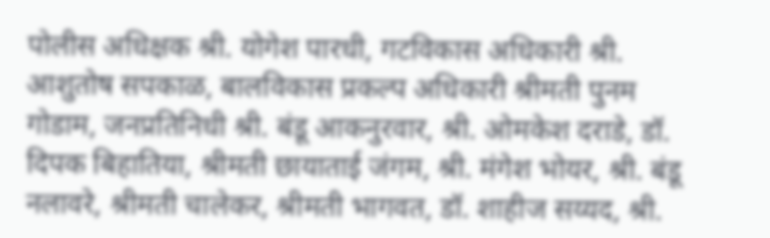पोलीस अधिक्षक श्री. योगेश पारधी, गटविकास अधिकारी श्री. आशुतोष सपकाळ, बालविकास प्रकल्प अधिकारी श्रीमती पुनम गोडाम, जनप्रतिनिधी श्री. बंडू आकनुरवार, श्री. ओमकेश दराडे, डॉ. दिपक बिहातिया, श्रीमती छायाताई जंगम, श्री. मंगेश भोयर, श्री. बंडू नलावरे, श्रीमती चालेकर, श्रीमती भागवत, डॉ. शाहीज सय्यद, श्री.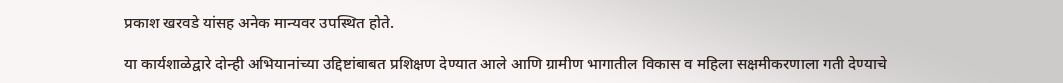प्रकाश खरवडे यांसह अनेक मान्यवर उपस्थित होते.

या कार्यशाळेद्वारे दोन्ही अभियानांच्या उद्दिष्टांबाबत प्रशिक्षण देण्यात आले आणि ग्रामीण भागातील विकास व महिला सक्षमीकरणाला गती देण्याचे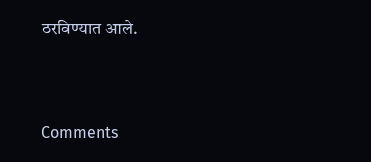ठरविण्यात आले.



Comments